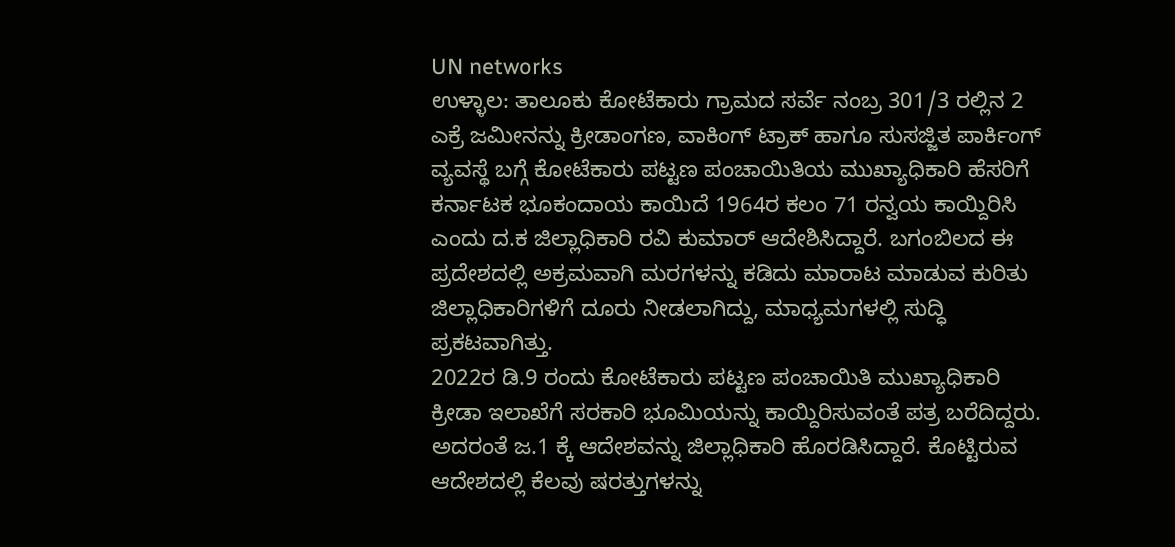UN networks
ಉಳ್ಳಾಲ: ತಾಲೂಕು ಕೋಟೆಕಾರು ಗ್ರಾಮದ ಸರ್ವೆ ನಂಬ್ರ 301/3 ರಲ್ಲಿನ 2 ಎಕ್ರೆ ಜಮೀನನ್ನು ಕ್ರೀಡಾಂಗಣ, ವಾಕಿಂಗ್ ಟ್ರಾಕ್ ಹಾಗೂ ಸುಸಜ್ಜಿತ ಪಾರ್ಕಿಂಗ್ ವ್ಯವಸ್ಥೆ ಬಗ್ಗೆ ಕೋಟೆಕಾರು ಪಟ್ಟಣ ಪಂಚಾಯಿತಿಯ ಮುಖ್ಯಾಧಿಕಾರಿ ಹೆಸರಿಗೆ ಕರ್ನಾಟಕ ಭೂಕಂದಾಯ ಕಾಯಿದೆ 1964ರ ಕಲಂ 71 ರನ್ವಯ ಕಾಯ್ದಿರಿಸಿ ಎಂದು ದ.ಕ ಜಿಲ್ಲಾಧಿಕಾರಿ ರವಿ ಕುಮಾರ್ ಆದೇಶಿಸಿದ್ದಾರೆ. ಬಗಂಬಿಲದ ಈ ಪ್ರದೇಶದಲ್ಲಿ ಅಕ್ರಮವಾಗಿ ಮರಗಳನ್ನು ಕಡಿದು ಮಾರಾಟ ಮಾಡುವ ಕುರಿತು ಜಿಲ್ಲಾಧಿಕಾರಿಗಳಿಗೆ ದೂರು ನೀಡಲಾಗಿದ್ದು, ಮಾಧ್ಯಮಗಳಲ್ಲಿ ಸುದ್ಧಿ ಪ್ರಕಟವಾಗಿತ್ತು.
2022ರ ಡಿ.9 ರಂದು ಕೋಟೆಕಾರು ಪಟ್ಟಣ ಪಂಚಾಯಿತಿ ಮುಖ್ಯಾಧಿಕಾರಿ ಕ್ರೀಡಾ ಇಲಾಖೆಗೆ ಸರಕಾರಿ ಭೂಮಿಯನ್ನು ಕಾಯ್ದಿರಿಸುವಂತೆ ಪತ್ರ ಬರೆದಿದ್ದರು. ಅದರಂತೆ ಜ.1 ಕ್ಕೆ ಆದೇಶವನ್ನು ಜಿಲ್ಲಾಧಿಕಾರಿ ಹೊರಡಿಸಿದ್ದಾರೆ. ಕೊಟ್ಟಿರುವ ಆದೇಶದಲ್ಲಿ ಕೆಲವು ಷರತ್ತುಗಳನ್ನು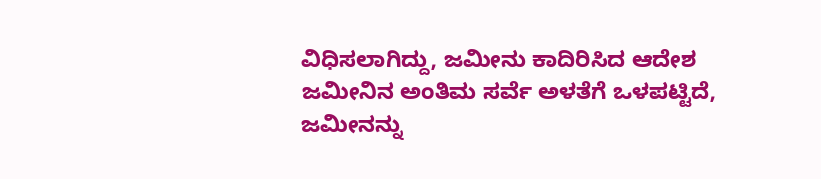ವಿಧಿಸಲಾಗಿದ್ದು, ಜಮೀನು ಕಾದಿರಿಸಿದ ಆದೇಶ ಜಮೀನಿನ ಅಂತಿಮ ಸರ್ವೆ ಅಳತೆಗೆ ಒಳಪಟ್ಟಿದೆ, ಜಮೀನನ್ನು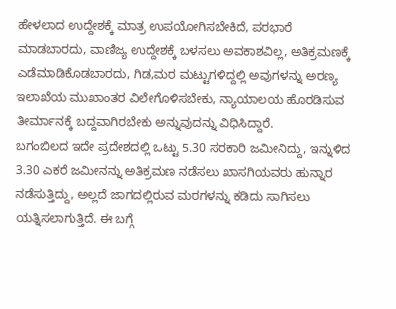ಹೇಳಲಾದ ಉದ್ದೇಶಕ್ಕೆ ಮಾತ್ರ ಉಪಯೋಗಿಸಬೇಕಿದೆ, ಪರಭಾರೆ ಮಾಡಬಾರದು, ವಾಣಿಜ್ಯ ಉದ್ದೇಶಕ್ಕೆ ಬಳಸಲು ಅವಕಾಶವಿಲ್ಲ, ಅತಿಕ್ರಮಣಕ್ಕೆ ಎಡೆಮಾಡಿಕೊಡಬಾರದು, ಗಿಡ,ಮರ ಮಟ್ಟುಗಳಿದ್ದಲ್ಲಿ ಅವುಗಳನ್ನು ಅರಣ್ಯ ಇಲಾಖೆಯ ಮುಖಾಂತರ ವಿಲೇಗೊಳಿಸಬೇಕು, ನ್ಯಾಯಾಲಯ ಹೊರಡಿಸುವ ತೀರ್ಮಾನಕ್ಕೆ ಬದ್ದವಾಗಿರಬೇಕು ಅನ್ನುವುದನ್ನು ವಿಧಿಸಿದ್ದಾರೆ.
ಬಗಂಬಿಲದ ಇದೇ ಪ್ರದೇಶದಲ್ಲಿ ಒಟ್ಟು 5.30 ಸರಕಾರಿ ಜಮೀನಿದ್ದು, ಇನ್ನುಳಿದ 3.30 ಎಕರೆ ಜಮೀನನ್ನು ಅತಿಕ್ರಮಣ ನಡೆಸಲು ಖಾಸಗಿಯವರು ಹುನ್ನಾರ ನಡೆಸುತ್ತಿದ್ದು, ಅಲ್ಲದೆ ಜಾಗದಲ್ಲಿರುವ ಮರಗಳನ್ನು ಕಡಿದು ಸಾಗಿಸಲು ಯತ್ನಿಸಲಾಗುತ್ತಿದೆ. ಈ ಬಗ್ಗೆ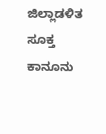ಜಿಲ್ಲಾಡಳಿತ ಸೂಕ್ತ ಕಾನೂನು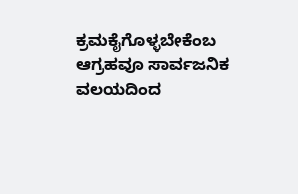ಕ್ರಮಕೈಗೊಳ್ಳಬೇಕೆಂಬ ಆಗ್ರಹವೂ ಸಾರ್ವಜನಿಕ ವಲಯದಿಂದ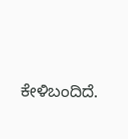ಕೇಳಿಬಂದಿದೆ.